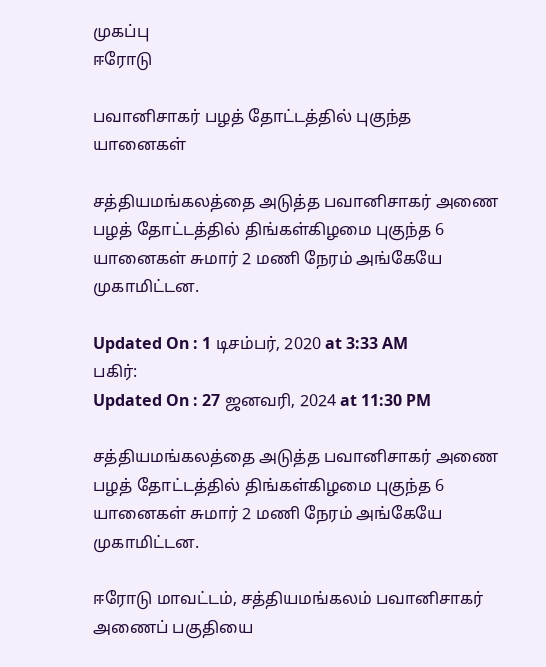முகப்பு
ஈரோடு

பவானிசாகர் பழத் தோட்டத்தில் புகுந்த யானைகள்

சத்தியமங்கலத்தை அடுத்த பவானிசாகர் அணை பழத் தோட்டத்தில் திங்கள்கிழமை புகுந்த 6 யானைகள் சுமார் 2 மணி நேரம் அங்கேயே முகாமிட்டன.

Updated On : 1 டிசம்பர், 2020 at 3:33 AM
பகிர்:
Updated On : 27 ஜனவரி, 2024 at 11:30 PM

சத்தியமங்கலத்தை அடுத்த பவானிசாகர் அணை பழத் தோட்டத்தில் திங்கள்கிழமை புகுந்த 6 யானைகள் சுமார் 2 மணி நேரம் அங்கேயே முகாமிட்டன.

ஈரோடு மாவட்டம், சத்தியமங்கலம் பவானிசாகர் அணைப் பகுதியை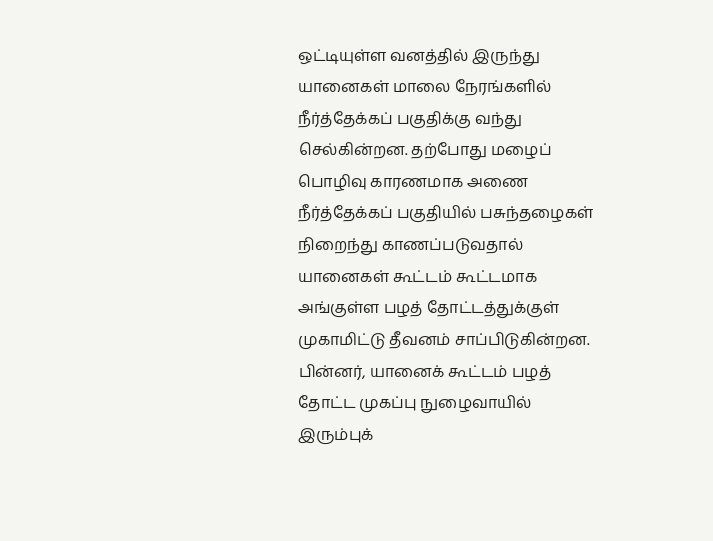ஒட்டியுள்ள வனத்தில் இருந்து யானைகள் மாலை நேரங்களில் நீர்த்தேக்கப் பகுதிக்கு வந்து செல்கின்றன. தற்போது மழைப் பொழிவு காரணமாக அணை நீர்த்தேக்கப் பகுதியில் பசுந்தழைகள் நிறைந்து காணப்படுவதால் யானைகள் கூட்டம் கூட்டமாக அங்குள்ள பழத் தோட்டத்துக்குள் முகாமிட்டு தீவனம் சாப்பிடுகின்றன. பின்னர், யானைக் கூட்டம் பழத் தோட்ட முகப்பு நுழைவாயில் இரும்புக்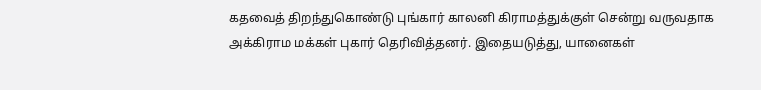கதவைத் திறந்துகொண்டு புங்கார் காலனி கிராமத்துக்குள் சென்று வருவதாக அக்கிராம மக்கள் புகார் தெரிவித்தனர். இதையடுத்து, யானைகள்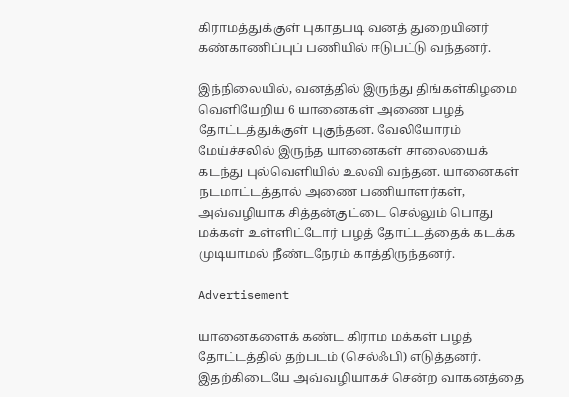கிராமத்துக்குள் புகாதபடி வனத் துறையினர் கண்காணிப்புப் பணியில் ஈடுபட்டு வந்தனர்.

இந்நிலையில், வனத்தில் இருந்து திங்கள்கிழமை வெளியேறிய 6 யானைகள் அணை பழத் தோட்டத்துக்குள் புகுந்தன. வேலியோரம் மேய்ச்சலில் இருந்த யானைகள் சாலையைக் கடந்து புல்வெளியில் உலவி வந்தன. யானைகள் நடமாட்டத்தால் அணை பணியாளர்கள், அவ்வழியாக சித்தன்குட்டை செல்லும் பொது மக்கள் உள்ளிட்டோர் பழத் தோட்டத்தைக் கடக்க முடியாமல் நீண்டநேரம் காத்திருந்தனர்.

Advertisement

யானைகளைக் கண்ட கிராம மக்கள் பழத் தோட்டத்தில் தற்படம் (செல்ஃபி) எடுத்தனர். இதற்கிடையே அவ்வழியாகச் சென்ற வாகனத்தை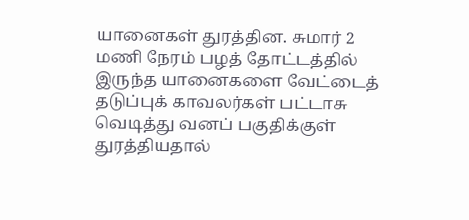யானைகள் துரத்தின. சுமார் 2 மணி நேரம் பழத் தோட்டத்தில் இருந்த யானைகளை வேட்டைத் தடுப்புக் காவலர்கள் பட்டாசு வெடித்து வனப் பகுதிக்குள் துரத்தியதால்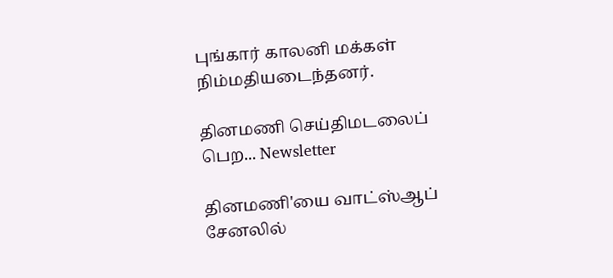புங்கார் காலனி மக்கள் நிம்மதியடைந்தனர்.

தினமணி செய்திமடலைப் பெற... Newsletter

தினமணி'யை வாட்ஸ்ஆப் சேனலில்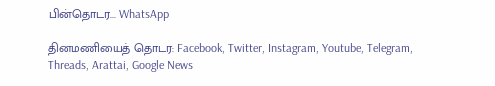பின்தொடர... WhatsApp

தினமணியைத் தொடர: Facebook, Twitter, Instagram, Youtube, Telegram, Threads, Arattai, Google News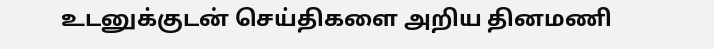உடனுக்குடன் செய்திகளை அறிய தினமணி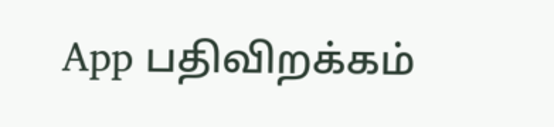App பதிவிறக்கம்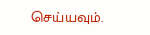செய்யவும்.